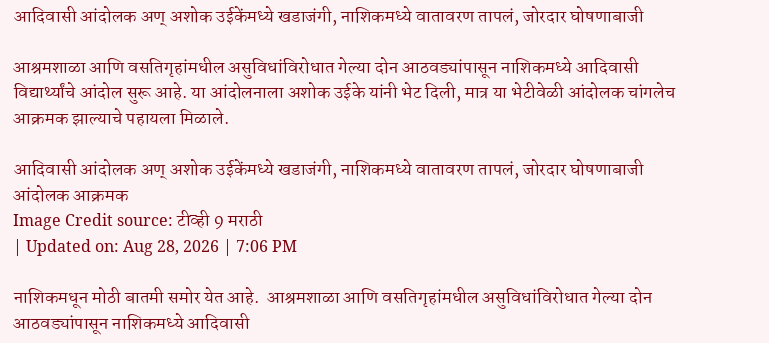आदिवासी आंदोलक अण् अशोक उईकेंमध्ये खडाजंगी, नाशिकमध्ये वातावरण तापलं, जोरदार घोषणाबाजी

आश्रमशाळा आणि वसतिगृहांमधील असुविधांविरोधात गेल्या दोन आठवड्यांपासून नाशिकमध्ये आदिवासी विद्यार्थ्यांचे आंदोल सुरू आहे. या आंदोलनाला अशोक उईके यांनी भेट दिली, मात्र या भेटीवेळी आंदोलक चांगलेच आक्रमक झाल्याचे पहायला मिळाले.

आदिवासी आंदोलक अण् अशोक उईकेंमध्ये खडाजंगी, नाशिकमध्ये वातावरण तापलं, जोरदार घोषणाबाजी
आंदोलक आक्रमक
Image Credit source: टीव्ही 9 मराठी
| Updated on: Aug 28, 2026 | 7:06 PM

नाशिकमधून मोठी बातमी समोर येत आहे.  आश्रमशाळा आणि वसतिगृहांमधील असुविधांविरोधात गेल्या दोन आठवड्यांपासून नाशिकमध्ये आदिवासी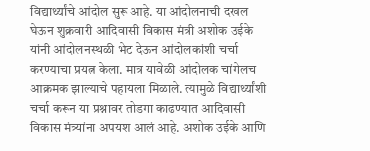विद्यार्थ्यांचे आंदोल सुरू आहे. या आंदोलनाची दखल घेऊन शुक्रवारी आदिवासी विकास मंत्री अशोक उईके यांनी आंदोलनस्थळी भेट देऊन आंदोलकांशी चर्चा करण्याचा प्रयत्न केला. मात्र यावेळी आंदोलक चांगेलच आक्रमक झाल्याचे पहायला मिळाले. त्यामुळे विद्यार्थ्यांशी चर्चा करून या प्रश्नावर तोडगा काढण्यात आदिवासी विकास मंत्र्यांना अपयश आलं आहे. अशोक उईके आणि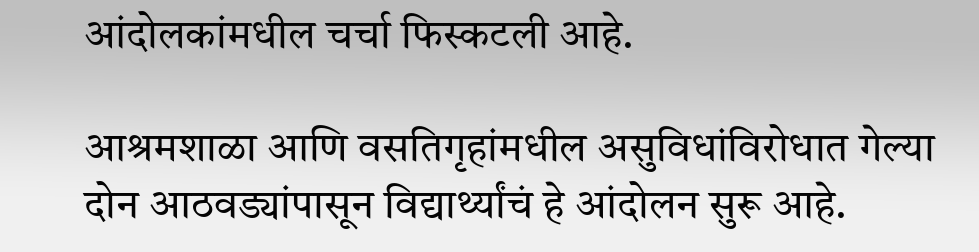आंदोलकांमधील चर्चा फिस्कटली आहे.

आश्रमशाळा आणि वसतिगृहांमधील असुविधांविरोधात गेल्या दोन आठवड्यांपासून विद्यार्थ्यांचं हे आंदोलन सुरू आहे.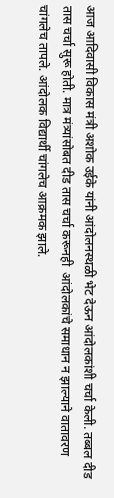आज आदिवासी विकास मंत्री अशोक उईके यांनी आंदोलनस्थळी भेट देऊन आंदोलकांशी चर्चा केली. तब्बल दीड तास चर्चा सुरू होती. मात्र मंत्र्यांसोबत दीड तास चर्चा करूनही  आंदोलकांचे समाधान न झाल्याने वातावरण चांगलेच तापले. आंदोलक विद्यार्थी चांगलेच आक्रमक झाले.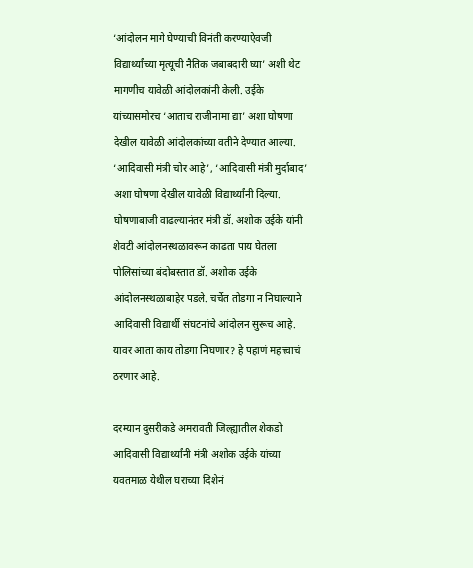‘आंदोलन मागे घेण्याची विनंती करण्याऐवजी विद्यार्थ्यांच्या मृत्यूची नैतिक जबाबदारी घ्या’ अशी थेट मागणीच यावेळी आंदोलकांनी केली. उईके यांच्यासमोरच ‘आताच राजीनामा द्या’ अशा घोषणा देखील यावेळी आंदोलकांच्या वतीने देण्यात आल्या.  ‘आदिवासी मंत्री चोर आहे’, ‘आदिवासी मंत्री मुर्दाबाद’ अशा घोषणा देखील यावेळी विद्यार्थ्यांनी दिल्या.  घोषणाबाजी वाढल्यानंतर मंत्री डॉ. अशोक उईके यांनी शेवटी आंदोलनस्थळावरून काढता पाय घेतला
पोलिसांच्या बंदोबस्तात डॉ. अशोक उईके आंदोलनस्थळाबाहेर पडले. चर्चेत तोडगा न निघाल्याने आदिवासी विद्यार्थी संघटनांचे आंदोलन सुरूच आहे. यावर आता काय तोडगा निघणार? हे पहाणं महत्त्वाचं ठरणार आहे.

दरम्यान दुसरीकडे अमरावती जिल्ह्यातील शेकडो आदिवासी विद्यार्थ्यांनी मंत्री अशोक उईके यांच्या यवतमाळ येथील घराच्या दिशेनं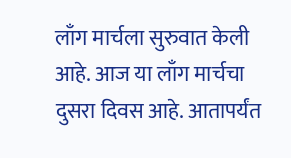लाँग मार्चला सुरुवात केली आहे. आज या लाँग मार्चचा दुसरा दिवस आहे. आतापर्यंत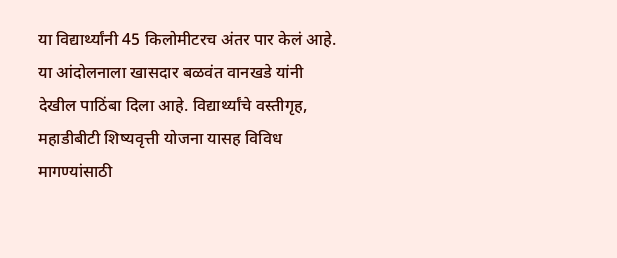या विद्यार्थ्यांनी 45 किलोमीटरच अंतर पार केलं आहे. या आंदोलनाला खासदार बळवंत वानखडे यांनी देखील पाठिंबा दिला आहे. विद्यार्थ्यांचे वस्तीगृह, महाडीबीटी शिष्यवृत्ती योजना यासह विविध मागण्यांसाठी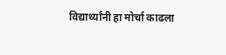विद्यार्थ्यांनी हा मोर्चा काढला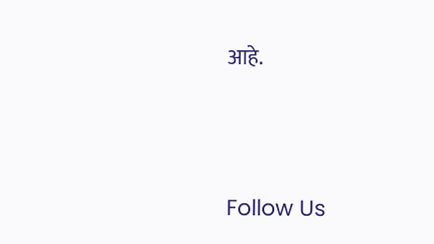आहे.





Follow Us